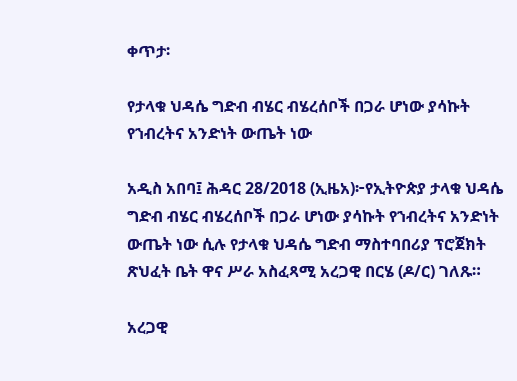ቀጥታ፡

የታላቁ ህዳሴ ግድብ ብሄር ብሄረሰቦች በጋራ ሆነው ያሳኩት የኀብረትና አንድነት ውጤት ነው

አዲስ አበባ፤ ሕዳር 28/2018 (ኢዜአ)፦የኢትዮጵያ ታላቁ ህዳሴ ግድብ ብሄር ብሄረሰቦች በጋራ ሆነው ያሳኩት የኀብረትና አንድነት ውጤት ነው ሲሉ የታላቁ ህዳሴ ግድብ ማስተባበሪያ ፕሮጀክት ጽህፈት ቤት ዋና ሥራ አስፈጻሚ አረጋዊ በርሄ (ዶ/ር) ገለጹ።

አረጋዊ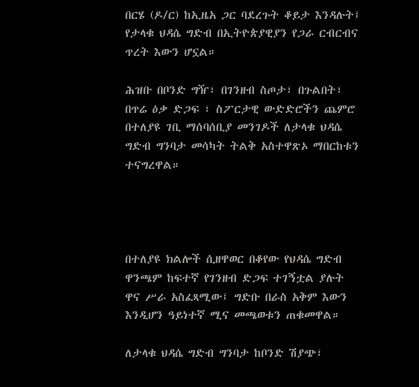በርሄ (ዶ/ር) ከኢዜአ ጋር ባደረጉት ቆይታ እንዳሉት፤ የታላቁ ህዳሴ ግድብ በኢትዮጵያዊያን የጋራ ርብርብና ጥረት እውን ሆኗል።

ሕዝቡ በቦንድ ግዥ፣ በገንዘብ ስጦታ፣ በጉልበት፣ በጥሬ ዕቃ ድጋፍ ፣ ስፖርታዊ ውድድሮችን ጨምሮ በተለያዩ ገቢ ማሰባሰቢያ መንገዶች ለታላቁ ህዳሴ ግድብ ግንባታ መሳካት ትልቅ አስተዋጽኦ ማበርከቱን ተናግረዋል።




በተለያዩ ክልሎች ሲዘዋወር በቆየው የህዳሴ ግድብ ዋንጫም ከፍተኛ የገንዘብ ድጋፍ ተገኝቷል ያሉት ዋና ሥራ አስፈጻሚው፤ ግድቡ በራስ አቅም እውን እንዲሆን ዓይነተኛ ሚና መጫወቱን ጠቁመዋል።

ለታላቁ ህዳሴ ግድብ ግንባታ ከቦንድ ሽያጭ፣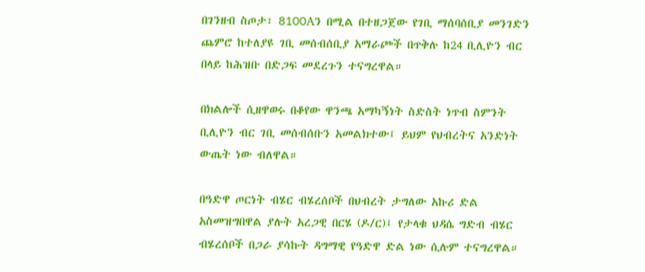በገንዘብ ስጦታ፣ 8100Aን በሚል በተዘጋጀው የገቢ ማሰባሰቢያ መንገድን ጨምሮ ከተለያዩ ገቢ መሰብሰቢያ አማራጮች በጥቅሉ ከ24 ቢሊዮን ብር በላይ ከሕዝቡ በድጋፍ መደረጉን ተናግረዋል።

በክልሎች ሲዘዋወሩ በቆየው ዋንጫ አማካኝነት ስድስት ነጥብ ስምንት ቢሊዮን ብር ገቢ መሰብሰቡን አመልክተው፤ ይህም የህብረትና አንድነት ውጤት ነው ብለዋል።

በዓድዋ ጦርነት ብሄር ብሄረሰቦች በህብረት ታግለው አኩሪ ድል አስመዝግበዋል ያሉት አረጋዊ በርሄ (ዶ/ር)፤ የታላቁ ህዳሴ ግድብ ብሄር ብሄረሰቦች በጋራ ያሳኩት ዳግማዊ የዓድዋ ድል ነው ሲሉም ተናግረዋል።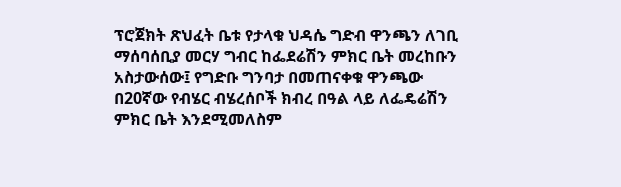ፕሮጀክት ጽህፈት ቤቱ የታላቁ ህዳሴ ግድብ ዋንጫን ለገቢ ማሰባሰቢያ መርሃ ግብር ከፌደሬሽን ምክር ቤት መረከቡን አስታውሰው፤ የግድቡ ግንባታ በመጠናቀቁ ዋንጫው በ20ኛው የብሄር ብሄረሰቦች ክብረ በዓል ላይ ለፌዴሬሽን ምክር ቤት እንደሚመለስም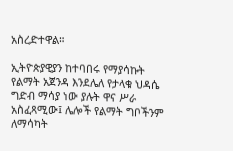አስረድተዋል።

ኢትዮጵያዊያን ከተባበሩ የማያሳኩት የልማት አጀንዳ እንደሌለ የታላቁ ህዳሴ ግድብ ማሳያ ነው ያሉት ዋና ሥራ አስፈጻሚው፤ ሌሎች የልማት ግቦችንም ለማሳካት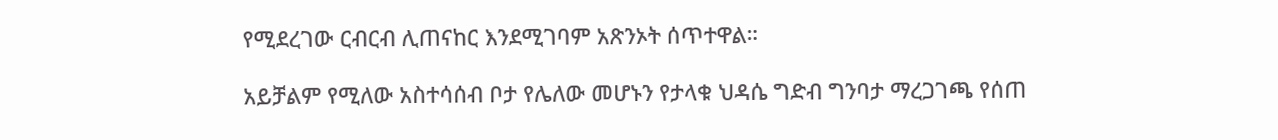የሚደረገው ርብርብ ሊጠናከር እንደሚገባም አጽንኦት ሰጥተዋል።

አይቻልም የሚለው አስተሳሰብ ቦታ የሌለው መሆኑን የታላቁ ህዳሴ ግድብ ግንባታ ማረጋገጫ የሰጠ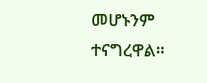መሆኑንም ተናግረዋል።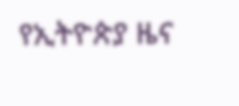የኢትዮጵያ ዜና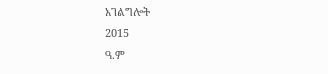አገልግሎት
2015
ዓ.ም